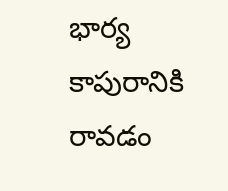భార్య కాపురానికి రావడం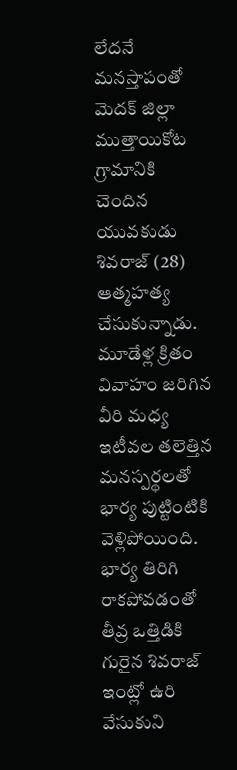లేదనే మనస్తాపంతో మెదక్ జిల్లా ముత్తాయికోట గ్రామానికి చెందిన యువకుడు శివరాజ్ (28) ఆత్మహత్య చేసుకున్నాడు. మూడేళ్ల క్రితం వివాహం జరిగిన వీరి మధ్య ఇటీవల తలెత్తిన మనస్పర్థలతో భార్య పుట్టింటికి వెళ్లిపోయింది. భార్య తిరిగి రాకపోవడంతో తీవ్ర ఒత్తిడికి గురైన శివరాజ్ ఇంట్లో ఉరి వేసుకుని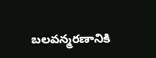బలవన్మరణానికి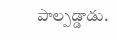పాల్పడ్డాడు.